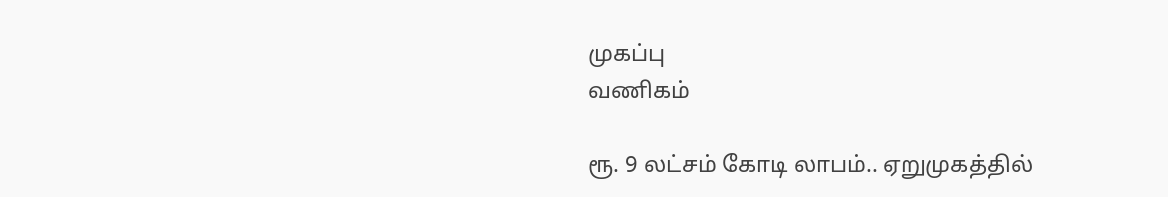முகப்பு
வணிகம்

ரூ. 9 லட்சம் கோடி லாபம்.. ஏறுமுகத்தில்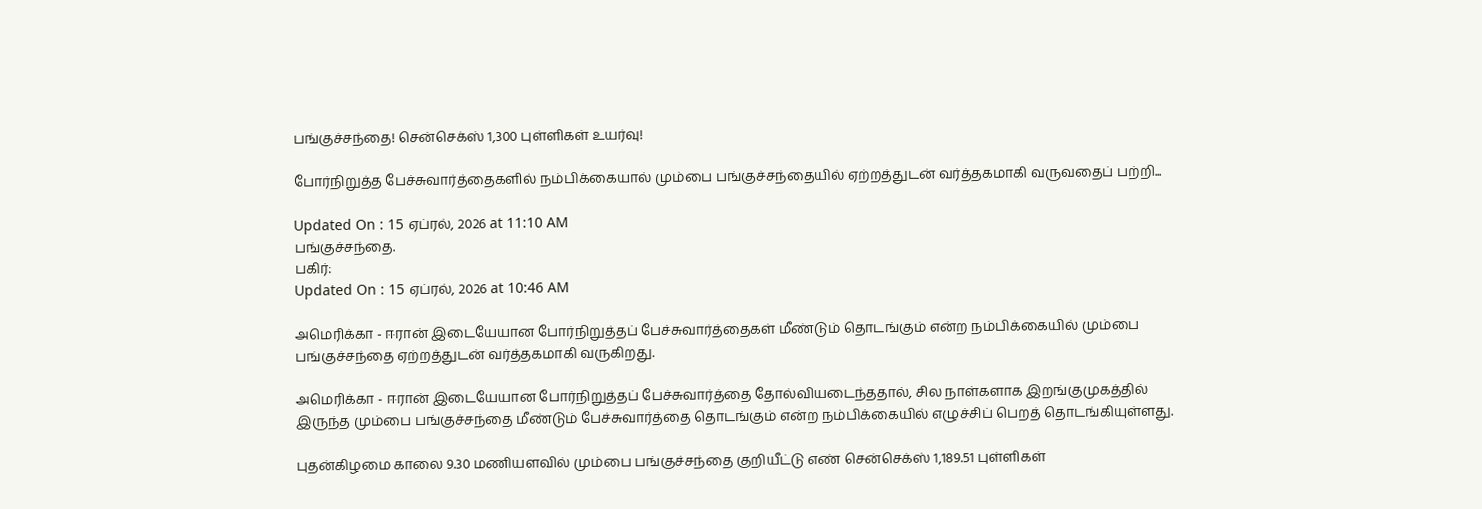பங்குச்சந்தை! சென்செக்ஸ் 1,300 புள்ளிகள் உயர்வு!

போர்நிறுத்த பேச்சுவார்த்தைகளில் நம்பிக்கையால் மும்பை பங்குச்சந்தையில் ஏற்றத்துடன் வர்த்தகமாகி வருவதைப் பற்றி...

Updated On : 15 ஏப்ரல், 2026 at 11:10 AM
பங்குச்சந்தை.
பகிர்:
Updated On : 15 ஏப்ரல், 2026 at 10:46 AM

அமெரிக்கா - ஈரான் இடையேயான போர்நிறுத்தப் பேச்சுவார்த்தைகள் மீண்டும் தொடங்கும் என்ற நம்பிக்கையில் மும்பை பங்குச்சந்தை ஏற்றத்துடன் வர்த்தகமாகி வருகிறது.

அமெரிக்கா - ஈரான் இடையேயான போர்நிறுத்தப் பேச்சுவார்த்தை தோல்வியடைந்ததால், சில நாள்களாக இறங்குமுகத்தில் இருந்த மும்பை பங்குச்சந்தை மீண்டும் பேச்சுவார்த்தை தொடங்கும் என்ற நம்பிக்கையில் எழுச்சிப் பெறத் தொடங்கியுள்ளது.

புதன்கிழமை காலை 9.30 மணியளவில் மும்பை பங்குச்சந்தை குறியீட்டு எண் சென்செக்ஸ் 1,189.51 புள்ளிகள்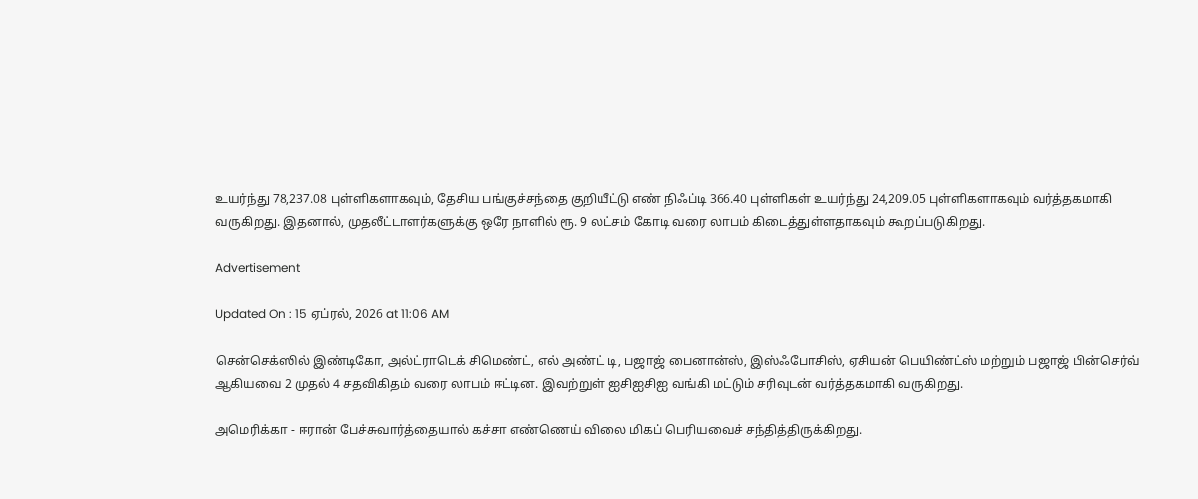உயர்ந்து 78,237.08 புள்ளிகளாகவும், தேசிய பங்குச்சந்தை குறியீட்டு எண் நிஃப்டி 366.40 புள்ளிகள் உயர்ந்து 24,209.05 புள்ளிகளாகவும் வர்த்தகமாகி வருகிறது. இதனால், முதலீட்டாளர்களுக்கு ஒரே நாளில் ரூ. 9 லட்சம் கோடி வரை லாபம் கிடைத்துள்ளதாகவும் கூறப்படுகிறது.

Advertisement

Updated On : 15 ஏப்ரல், 2026 at 11:06 AM

சென்செக்ஸில் இண்டிகோ, அல்ட்ராடெக் சிமெண்ட், எல் அண்ட் டி, பஜாஜ் பைனான்ஸ், இஸ்ஃபோசிஸ், ஏசியன் பெயிண்ட்ஸ் மற்றும் பஜாஜ் பின்செர்வ் ஆகியவை 2 முதல் 4 சதவிகிதம் வரை லாபம் ஈட்டின. இவற்றுள் ஐசிஐசிஐ வங்கி மட்டும் சரிவுடன் வர்த்தகமாகி வருகிறது.

அமெரிக்கா - ஈரான் பேச்சுவார்த்தையால் கச்சா எண்ணெய் விலை மிகப் பெரியவைச் சந்தித்திருக்கிறது.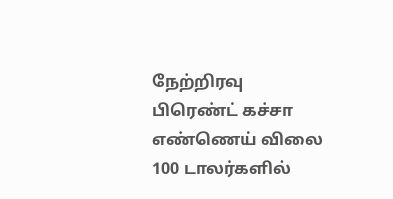நேற்றிரவு பிரெண்ட் கச்சா எண்ணெய் விலை 100 டாலர்களில்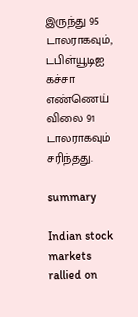இருந்து 95 டாலராகவும், டபிள்யூடிஐ கச்சா எண்ணெய் விலை 91 டாலராகவும் சரிந்தது.

summary

Indian stock markets rallied on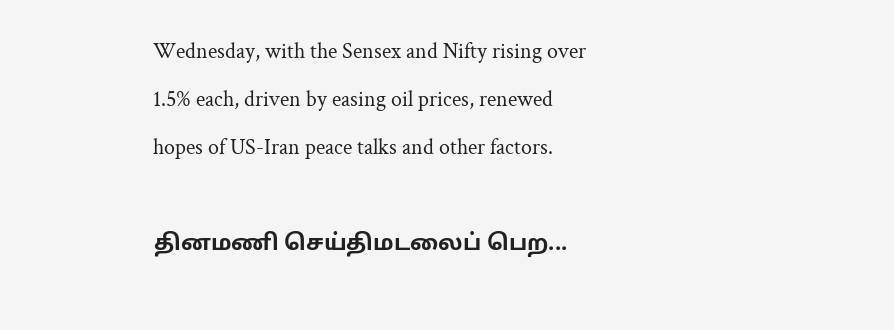Wednesday, with the Sensex and Nifty rising over 1.5% each, driven by easing oil prices, renewed hopes of US-Iran peace talks and other factors.

தினமணி செய்திமடலைப் பெற...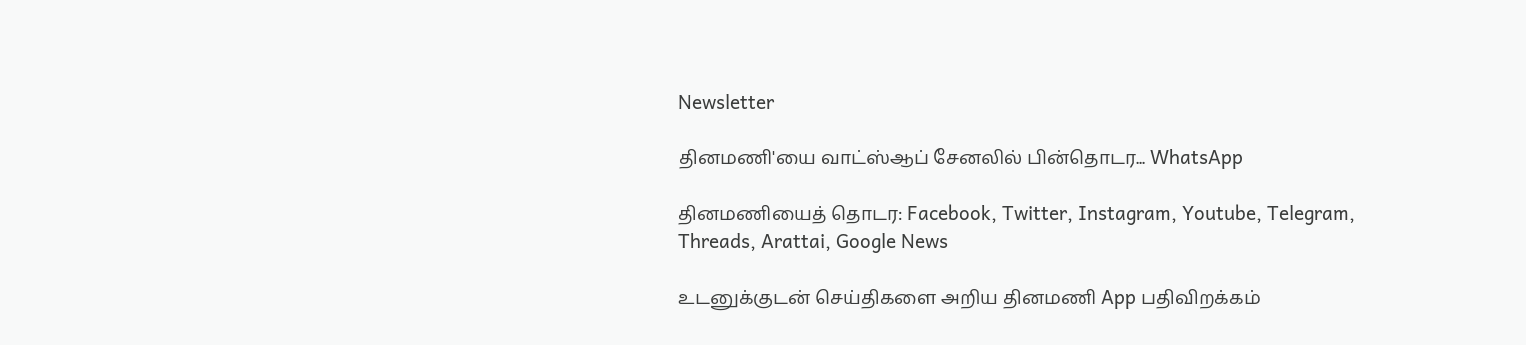Newsletter

தினமணி'யை வாட்ஸ்ஆப் சேனலில் பின்தொடர... WhatsApp

தினமணியைத் தொடர: Facebook, Twitter, Instagram, Youtube, Telegram, Threads, Arattai, Google News

உடனுக்குடன் செய்திகளை அறிய தினமணி App பதிவிறக்கம்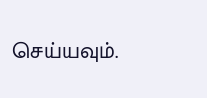செய்யவும்.